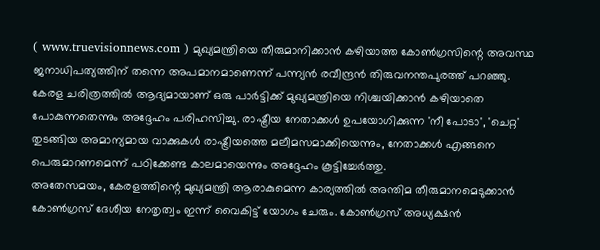( www.truevisionnews.com ) മുഖ്യമന്ത്രിയെ തീരുമാനിക്കാൻ കഴിയാത്ത കോൺഗ്രസിന്റെ അവസ്ഥ ജനാധിപത്യത്തിന് തന്നെ അപമാനമാണെന്ന് പന്ന്യൻ രവീന്ദ്രൻ തിരുവനന്തപുരത്ത് പറഞ്ഞു. കേരള ചരിത്രത്തിൽ ആദ്യമായാണ് ഒരു പാർട്ടിക്ക് മുഖ്യമന്ത്രിയെ നിശ്ചയിക്കാൻ കഴിയാതെ പോകുന്നതെന്നും അദ്ദേഹം പരിഹസിച്ചു. രാഷ്ട്രീയ നേതാക്കൾ ഉപയോഗിക്കുന്ന 'നീ പോടാ', 'ചെറ്റ' തുടങ്ങിയ അമാന്യമായ വാക്കുകൾ രാഷ്ട്രീയത്തെ മലീമസമാക്കിയെന്നും, നേതാക്കൾ എങ്ങനെ പെരുമാറണമെന്ന് പഠിക്കേണ്ട കാലമായെന്നും അദ്ദേഹം കൂട്ടിച്ചേർത്തു.
അതേസമയം, കേരളത്തിന്റെ മുഖ്യമന്ത്രി ആരാകുമെന്ന കാര്യത്തിൽ അന്തിമ തീരുമാനമെടുക്കാൻ കോൺഗ്രസ് ദേശീയ നേതൃത്വം ഇന്ന് വൈകിട്ട് യോഗം ചേരും. കോൺഗ്രസ് അധ്യക്ഷൻ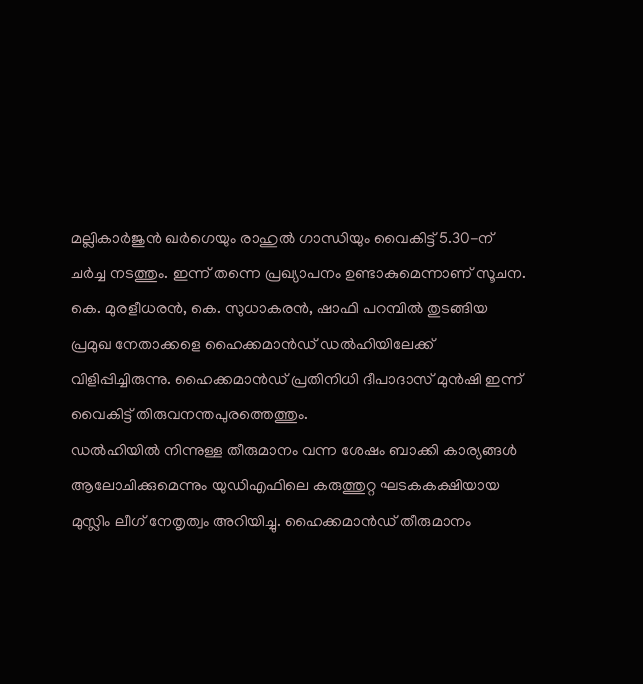മല്ലികാർജുൻ ഖർഗെയും രാഹുൽ ഗാന്ധിയും വൈകിട്ട് 5.30-ന് ചർച്ച നടത്തും. ഇന്ന് തന്നെ പ്രഖ്യാപനം ഉണ്ടാകുമെന്നാണ് സൂചന.
കെ. മുരളീധരൻ, കെ. സുധാകരൻ, ഷാഫി പറമ്പിൽ തുടങ്ങിയ പ്രമുഖ നേതാക്കളെ ഹൈക്കമാൻഡ് ഡൽഹിയിലേക്ക് വിളിപ്പിച്ചിരുന്നു. ഹൈക്കമാൻഡ് പ്രതിനിധി ദീപാദാസ് മുൻഷി ഇന്ന് വൈകിട്ട് തിരുവനന്തപുരത്തെത്തും.
ഡൽഹിയിൽ നിന്നുള്ള തീരുമാനം വന്ന ശേഷം ബാക്കി കാര്യങ്ങൾ ആലോചിക്കുമെന്നും യുഡിഎഫിലെ കരുത്തുറ്റ ഘടകകക്ഷിയായ മുസ്ലിം ലീഗ് നേതൃത്വം അറിയിച്ചു. ഹൈക്കമാൻഡ് തീരുമാനം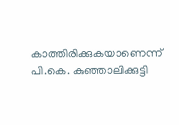കാത്തിരിക്കുകയാണെന്ന് പി.കെ. കുഞ്ഞാലിക്കുട്ടി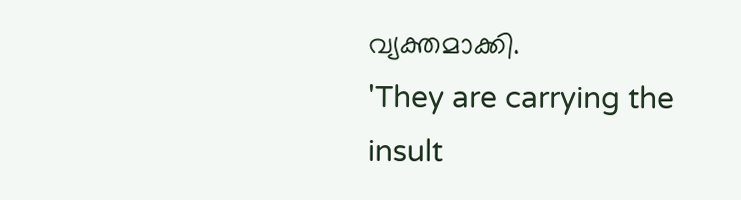വ്യക്തമാക്കി.
'They are carrying the insult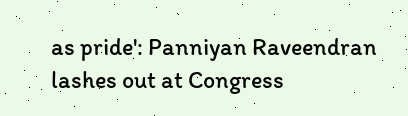as pride': Panniyan Raveendran lashes out at Congress